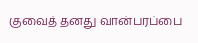குவைத் தனது வான்பரப்பை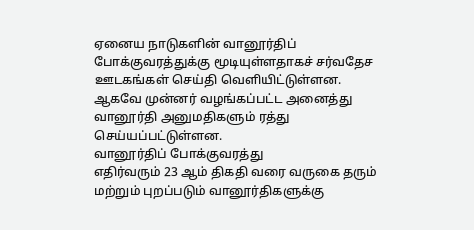ஏனைய நாடுகளின் வானூர்திப் போக்குவரத்துக்கு மூடியுள்ளதாகச் சர்வதேச ஊடகங்கள் செய்தி வெளியிட்டுள்ளன.
ஆகவே முன்னர் வழங்கப்பட்ட அனைத்து வானூர்தி அனுமதிகளும் ரத்து செய்யப்பட்டுள்ளன.
வானூர்திப் போக்குவரத்து
எதிர்வரும் 23 ஆம் திகதி வரை வருகை தரும் மற்றும் புறப்படும் வானூர்திகளுக்கு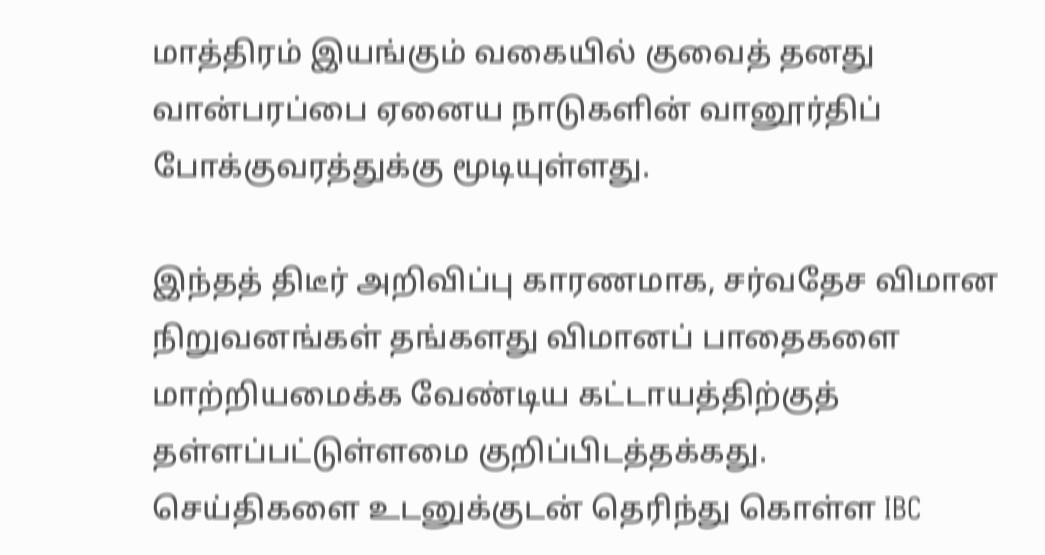மாத்திரம் இயங்கும் வகையில் குவைத் தனது வான்பரப்பை ஏனைய நாடுகளின் வானூர்திப் போக்குவரத்துக்கு மூடியுள்ளது.

இந்தத் திடீர் அறிவிப்பு காரணமாக, சர்வதேச விமான நிறுவனங்கள் தங்களது விமானப் பாதைகளை மாற்றியமைக்க வேண்டிய கட்டாயத்திற்குத் தள்ளப்பட்டுள்ளமை குறிப்பிடத்தக்கது.
செய்திகளை உடனுக்குடன் தெரிந்து கொள்ள IBC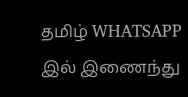தமிழ் WHATSAPP இல் இணைந்து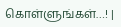கொள்ளுங்கள்…! |